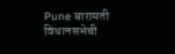Pune बारामती विधानसभेची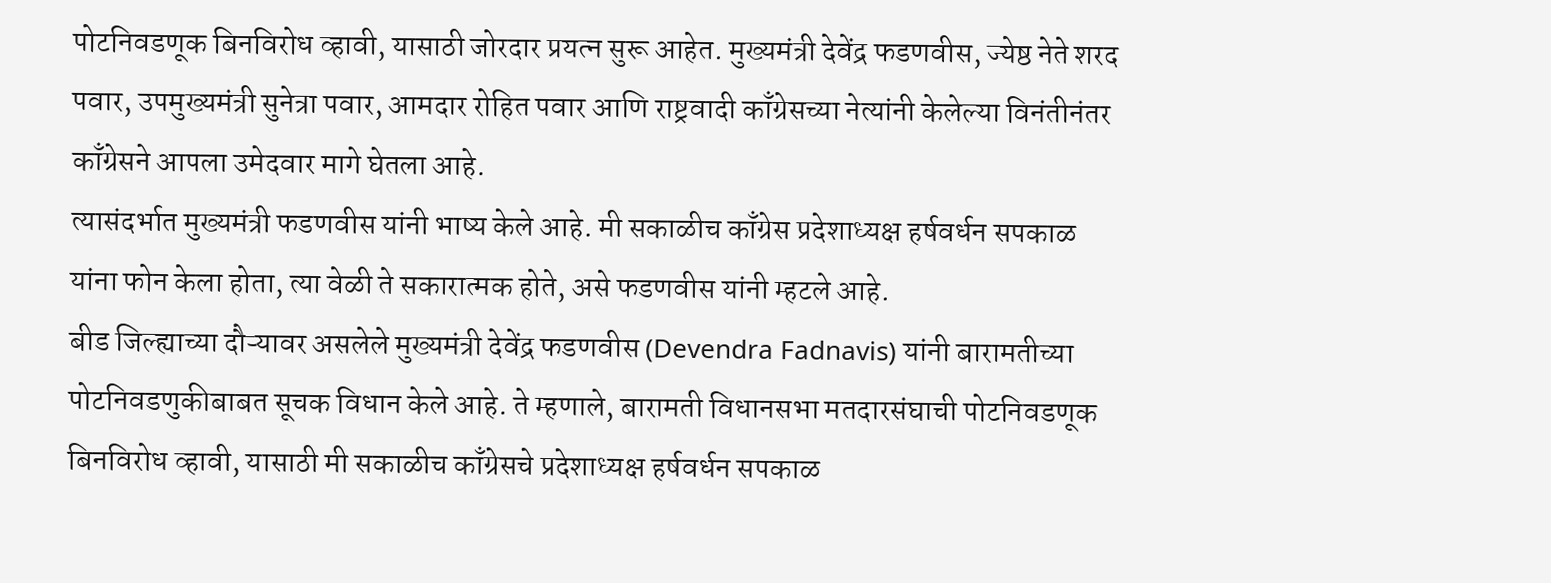पोटनिवडणूक बिनविरोध व्हावी, यासाठी जोरदार प्रयत्न सुरू आहेत. मुख्यमंत्री देवेंद्र फडणवीस, ज्येष्ठ नेते शरद पवार, उपमुख्यमंत्री सुनेत्रा पवार, आमदार रोहित पवार आणि राष्ट्रवादी काँग्रेसच्या नेत्यांनी केलेल्या विनंतीनंतर काँग्रेसने आपला उमेदवार मागे घेतला आहे.
त्यासंदर्भात मुख्यमंत्री फडणवीस यांनी भाष्य केले आहे. मी सकाळीच काँग्रेस प्रदेशाध्यक्ष हर्षवर्धन सपकाळ यांना फोन केला होता, त्या वेळी ते सकारात्मक होते, असे फडणवीस यांनी म्हटले आहे.
बीड जिल्ह्याच्या दौऱ्यावर असलेले मुख्यमंत्री देवेंद्र फडणवीस (Devendra Fadnavis) यांनी बारामतीच्या पोटनिवडणुकीबाबत सूचक विधान केले आहे. ते म्हणाले, बारामती विधानसभा मतदारसंघाची पोटनिवडणूक बिनविरोध व्हावी, यासाठी मी सकाळीच काँग्रेसचे प्रदेशाध्यक्ष हर्षवर्धन सपकाळ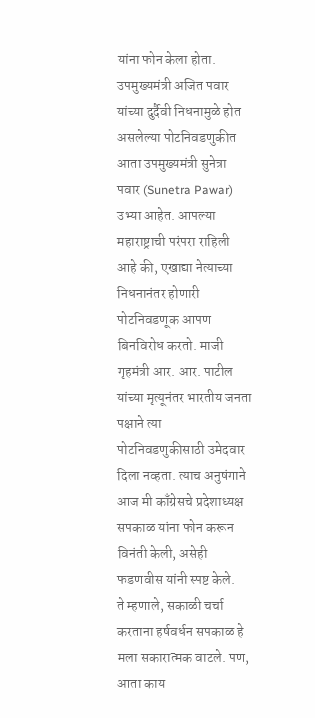यांना फोन केला होता.
उपमुख्यमंत्री अजित पवार यांच्या दुर्दैवी निधनामुळे होत असलेल्या पोटनिवडणुकीत आता उपमुख्यमंत्री सुनेत्रा पवार (Sunetra Pawar) उभ्या आहेत. आपल्या महाराष्ट्राची परंपरा राहिली आहे की, एखाद्या नेत्याच्या निधनानंतर होणारी पोटनिवडणूक आपण बिनविरोध करतो. माजी गृहमंत्री आर. आर. पाटील यांच्या मृत्यूनंतर भारतीय जनता पक्षाने त्या पोटनिवडणुकीसाठी उमेदवार दिला नव्हता. त्याच अनुषंगाने आज मी काँग्रेसचे प्रदेशाध्यक्ष सपकाळ यांना फोन करून विनंती केली, असेही फडणवीस यांनी स्पष्ट केले.
ते म्हणाले, सकाळी चर्चा करताना हर्षवर्धन सपकाळ हे मला सकारात्मक वाटले. पण, आता काय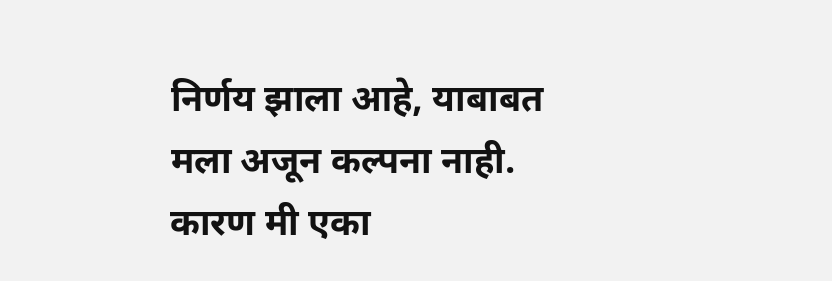निर्णय झाला आहे, याबाबत मला अजून कल्पना नाही. कारण मी एका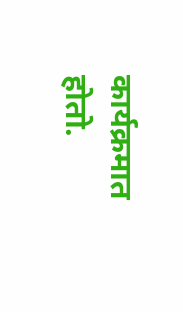कार्यक्रमात होतो.